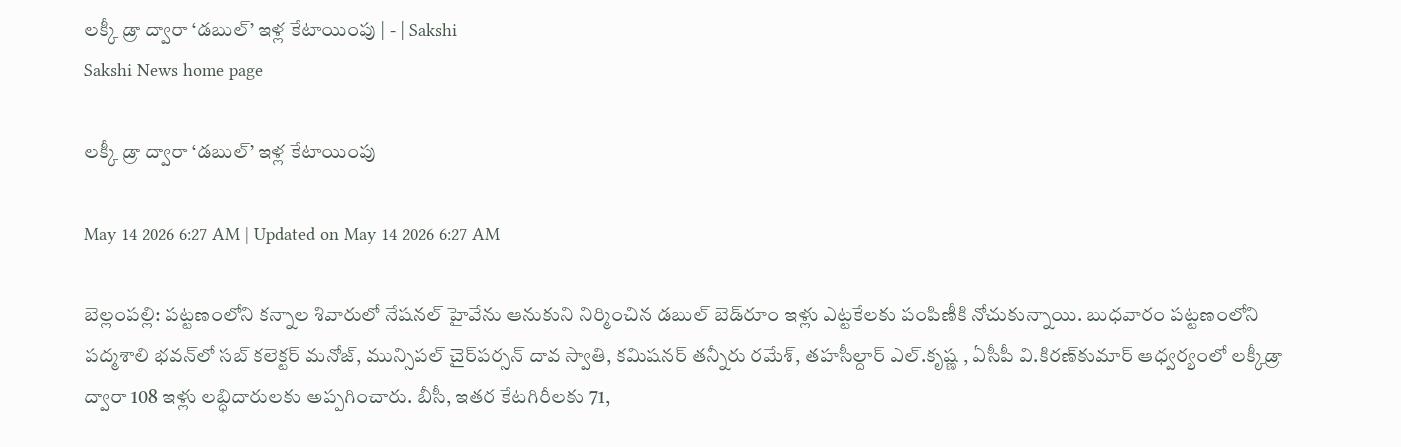లక్కీ డ్రా ద్వారా ‘డబుల్‌’ ఇళ్ల కేటాయింపు | - | Sakshi
Sakshi News home page

లక్కీ డ్రా ద్వారా ‘డబుల్‌’ ఇళ్ల కేటాయింపు

May 14 2026 6:27 AM | Updated on May 14 2026 6:27 AM

బెల్లంపల్లి: పట్టణంలోని కన్నాల శివారులో నేషనల్‌ హైవేను ఆనుకుని నిర్మించిన డబుల్‌ బెడ్‌రూం ఇళ్లు ఎట్టకేలకు పంపిణీకి నోచుకున్నాయి. బుధవారం పట్టణంలోని పద్మశాలి భవన్‌లో సబ్‌ కలెక్టర్‌ మనోజ్‌, మున్సిపల్‌ చైర్‌పర్సన్‌ దావ స్వాతి, కమిషనర్‌ తన్నీరు రమేశ్‌, తహసీల్దార్‌ ఎల్‌.కృష్ణ , ఏసీపీ వి.కిరణ్‌కుమార్‌ ఆధ్వర్యంలో లక్కీడ్రా ద్వారా 108 ఇళ్లు లబ్ధిదారులకు అప్పగించారు. బీసీ, ఇతర కేటగిరీలకు 71,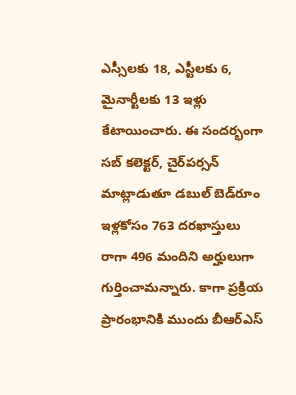ఎస్సీలకు 18, ఎస్టీలకు 6, మైనార్టీలకు 13 ఇళ్లు కేటాయించారు. ఈ సందర్భంగా సబ్‌ కలెక్టర్‌, చైర్‌పర్సన్‌ మాట్లాడుతూ డబుల్‌ బెడ్‌రూం ఇళ్లకోసం 763 దరఖాస్తులు రాగా 496 మందిని అర్హులుగా గుర్తించామన్నారు. కాగా ప్రక్రియ ప్రారంభానికి ముందు బీఆర్‌ఎస్‌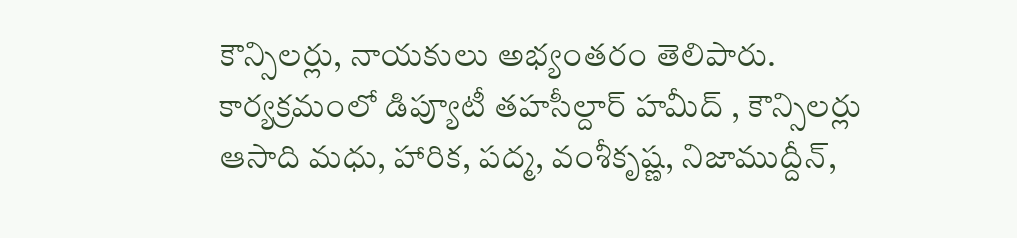కౌన్సిలర్లు, నాయకులు అభ్యంతరం తెలిపారు. కార్యక్రమంలో డిప్యూటీ తహసీల్దార్‌ హమీద్‌ , కౌన్సిలర్లు ఆసాది మధు, హారిక, పద్మ, వంశీకృష్ణ, నిజాముద్దీన్‌,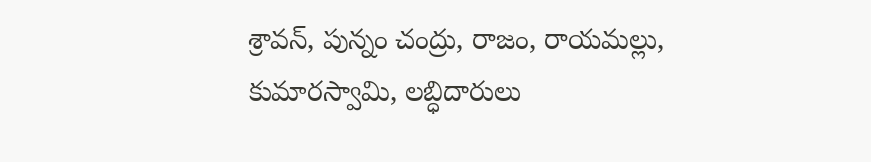శ్రావన్‌, పున్నం చంద్రు, రాజం, రాయమల్లు, కుమారస్వామి, లబ్ధిదారులు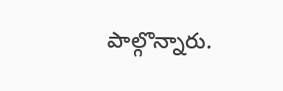పాల్గొన్నారు.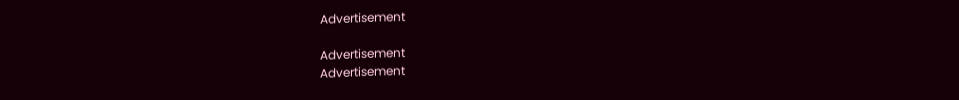Advertisement

Advertisement
Advertisement